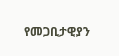የመጋቢታዊያን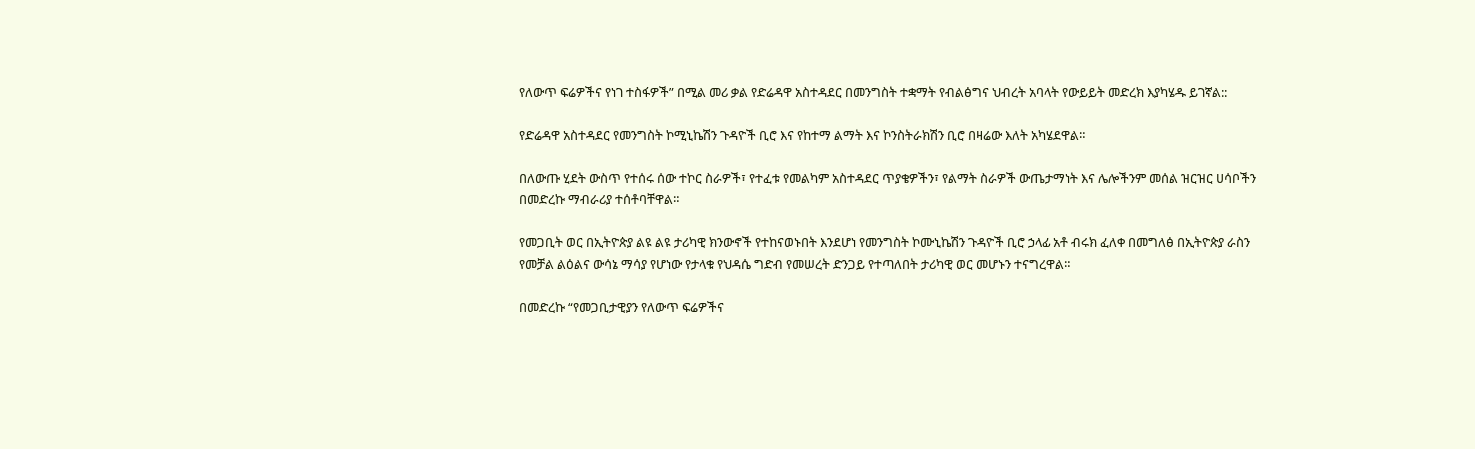የለውጥ ፍሬዎችና የነገ ተስፋዎች” በሚል መሪ ቃል የድሬዳዋ አስተዳደር በመንግስት ተቋማት የብልፅግና ህብረት አባላት የውይይት መድረክ እያካሄዱ ይገኛል::

የድሬዳዋ አስተዳደር የመንግስት ኮሚኒኬሽን ጉዳዮች ቢሮ እና የከተማ ልማት እና ኮንስትራክሽን ቢሮ በዛሬው እለት አካሄደዋል።

በለውጡ ሂደት ውስጥ የተሰሩ ሰው ተኮር ስራዎች፣ የተፈቱ የመልካም አስተዳደር ጥያቄዎችን፣ የልማት ስራዎች ውጤታማነት እና ሌሎችንም መሰል ዝርዝር ሀሳቦችን በመድረኩ ማብራሪያ ተሰቶባቸዋል።

የመጋቢት ወር በኢትዮጵያ ልዩ ልዩ ታሪካዊ ክንውኖች የተከናወኑበት እንደሆነ የመንግስት ኮሙኒኬሽን ጉዳዮች ቢሮ ኃላፊ አቶ ብሩክ ፈለቀ በመግለፅ በኢትዮጵያ ራስን የመቻል ልዕልና ውሳኔ ማሳያ የሆነው የታላቁ የህዳሴ ግድብ የመሠረት ድንጋይ የተጣለበት ታሪካዊ ወር መሆኑን ተናግረዋል።

በመድረኩ “የመጋቢታዊያን የለውጥ ፍሬዎችና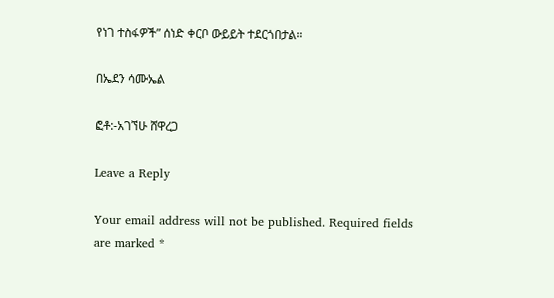የነገ ተስፋዎች” ሰነድ ቀርቦ ውይይት ተደርጎበታል።

በኤደን ሳሙኤል

ፎቶ:-አገኘሁ ሸዋረጋ

Leave a Reply

Your email address will not be published. Required fields are marked *